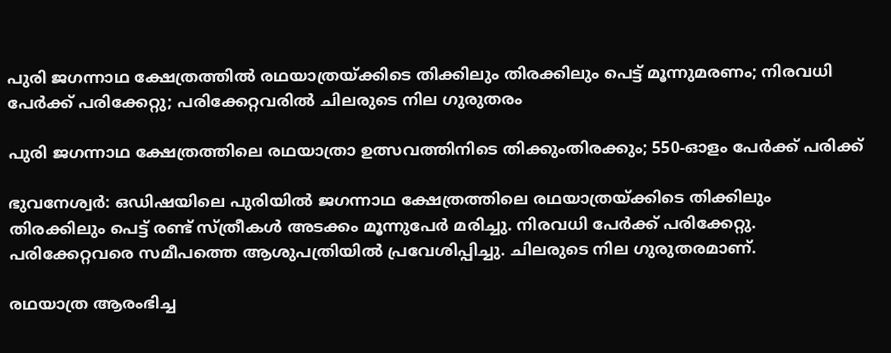പുരി ജഗന്നാഥ ക്ഷേത്രത്തില്‍ രഥയാത്രയ്ക്കിടെ തിക്കിലും തിരക്കിലും പെട്ട് മൂന്നുമരണം; നിരവധി പേര്‍ക്ക് പരിക്കേറ്റു; പരിക്കേറ്റവരില്‍ ചിലരുടെ നില ഗുരുതരം

പുരി ജഗന്നാഥ ക്ഷേത്രത്തിലെ രഥയാത്രാ ഉത്സവത്തിനിടെ തിക്കുംതിരക്കും; 550-ഓളം പേര്‍ക്ക് പരിക്ക്

ഭുവനേശ്വര്‍: ഒഡിഷയിലെ പുരിയില്‍ ജഗന്നാഥ ക്ഷേത്രത്തിലെ രഥയാത്രയ്ക്കിടെ തിക്കിലും തിരക്കിലും പെട്ട് രണ്ട് സ്ത്രീകള്‍ അടക്കം മൂന്നുപേര്‍ മരിച്ചു. നിരവധി പേര്‍ക്ക് പരിക്കേറ്റു. പരിക്കേറ്റവരെ സമീപത്തെ ആശുപത്രിയില്‍ പ്രവേശിപ്പിച്ചു. ചിലരുടെ നില ഗുരുതരമാണ്.

രഥയാത്ര ആരംഭിച്ച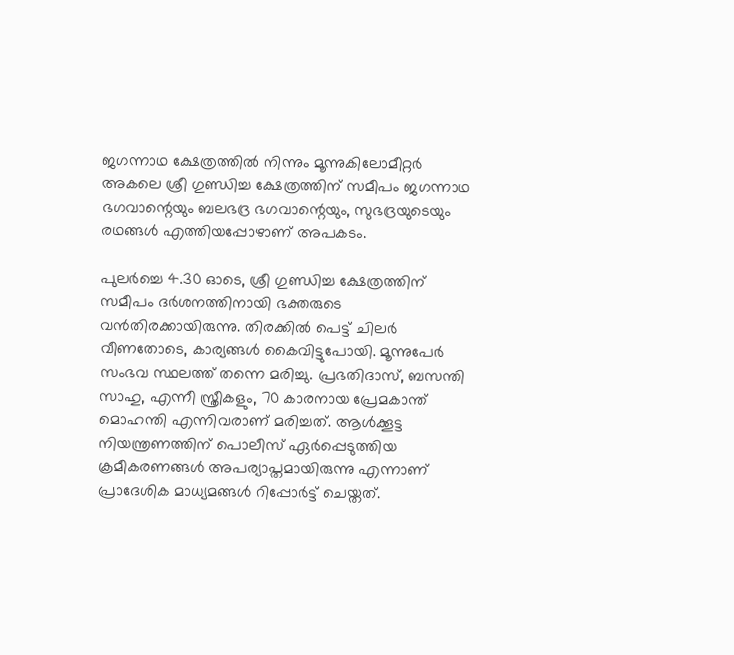ജഗന്നാഥ ക്ഷേത്രത്തില്‍ നിന്നും മൂന്നുകിലോമീറ്റര്‍ അകലെ ശ്രീ ഗുണ്ഡിച്ച ക്ഷേത്രത്തിന് സമീപം ജഗന്നാഥ ഭഗവാന്റെയും ബലഭദ്ര ഭഗവാന്റെയും, സുഭദ്രയുടെയും രഥങ്ങള്‍ എത്തിയപ്പോഴാണ് അപകടം.

പുലര്‍ച്ചെ 4.30 ഓടെ, ശ്രീ ഗുണ്ഡിച്ച ക്ഷേത്രത്തിന് സമീപം ദര്‍ശനത്തിനായി ഭക്തരുടെ വന്‍തിരക്കായിരുന്നു. തിരക്കില്‍ പെട്ട് ചിലര്‍ വീണതോടെ, കാര്യങ്ങള്‍ കൈവിട്ടുപോയി. മൂന്നുപേര്‍ സംഭവ സ്ഥലത്ത് തന്നെ മരിച്ചു. പ്രഭതിദാസ്, ബസന്തി സാഹു, എന്നീ സ്ത്രീകളും, 70 കാരനായ പ്രേമകാന്ത് മൊഹന്തി എന്നിവരാണ് മരിച്ചത്. ആള്‍ക്കൂട്ട നിയന്ത്രണത്തിന് പൊലീസ് ഏര്‍പ്പെടുത്തിയ ക്രമീകരണങ്ങള്‍ അപര്യാപ്തമായിരുന്നു എന്നാണ് പ്രാദേശിക മാധ്യമങ്ങള്‍ റിപ്പോര്‍ട്ട് ചെയ്തത്.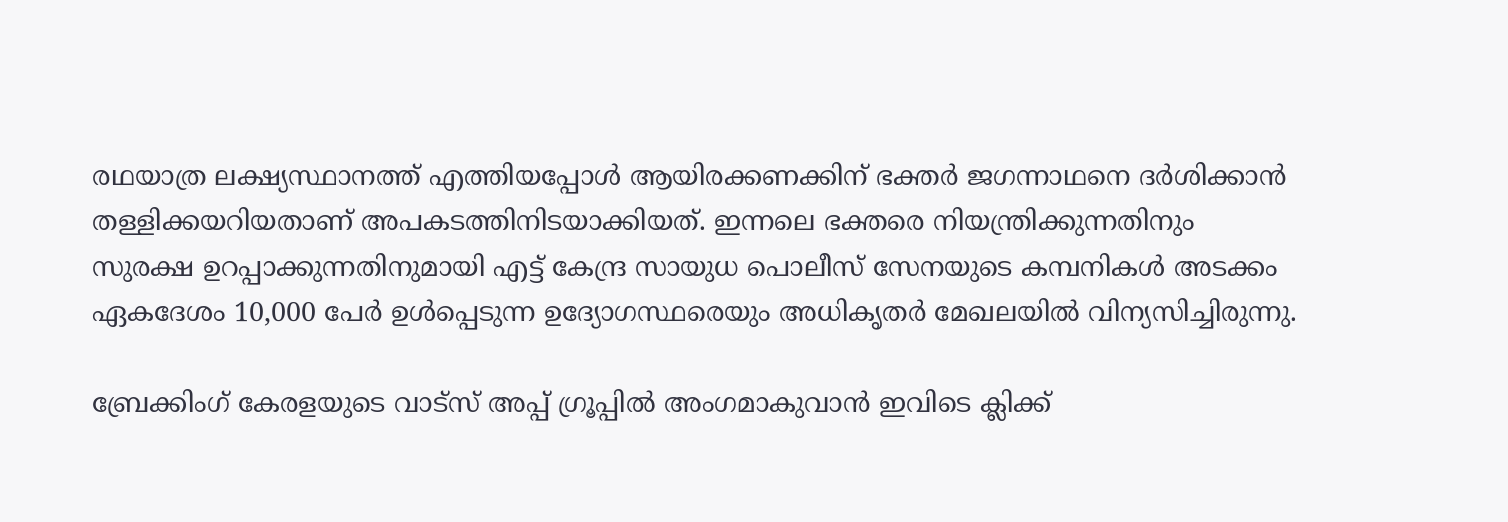രഥയാത്ര ലക്ഷ്യസ്ഥാനത്ത് എത്തിയപ്പോള്‍ ആയിരക്കണക്കിന് ഭക്തര്‍ ജഗന്നാഥനെ ദര്‍ശിക്കാന്‍ തള്ളിക്കയറിയതാണ് അപകടത്തിനിടയാക്കിയത്. ഇന്നലെ ഭക്തരെ നിയന്ത്രിക്കുന്നതിനും സുരക്ഷ ഉറപ്പാക്കുന്നതിനുമായി എട്ട് കേന്ദ്ര സായുധ പൊലീസ് സേനയുടെ കമ്പനികള്‍ അടക്കം ഏകദേശം 10,000 പേര്‍ ഉള്‍പ്പെടുന്ന ഉദ്യോഗസ്ഥരെയും അധികൃതര്‍ മേഖലയില്‍ വിന്യസിച്ചിരുന്നു.

ബ്രേക്കിംഗ് കേരളയുടെ വാട്സ് അപ്പ് ഗ്രൂപ്പിൽ അംഗമാകുവാൻ ഇവിടെ ക്ലിക്ക്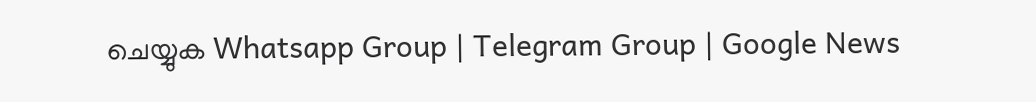ചെയ്യുക Whatsapp Group | Telegram Group | Google News